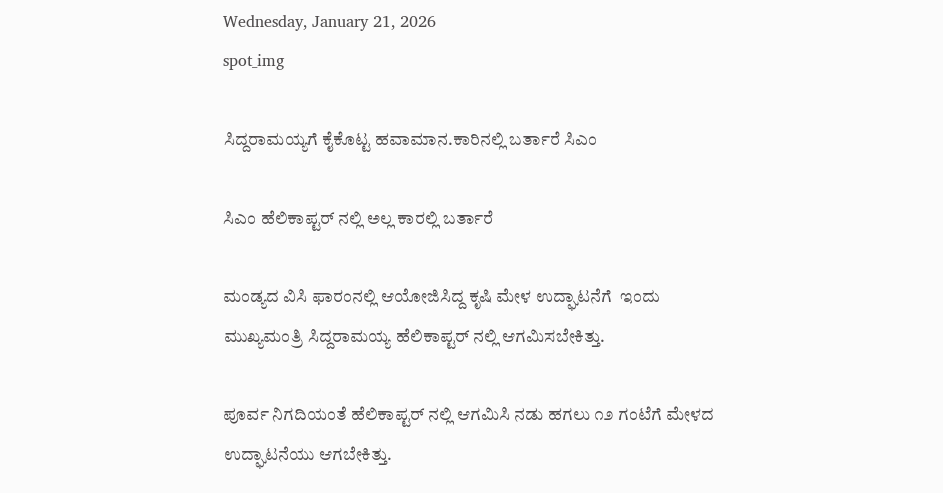Wednesday, January 21, 2026
spot_img

ಸಿದ್ದರಾಮಯ್ಯಗೆ ಕೈಕೊಟ್ಟ ಹವಾಮಾನ.ಕಾರಿನಲ್ಲಿ ಬರ್ತಾರೆ ಸಿಎಂ

ಸಿಎಂ ಹೆಲಿಕಾಪ್ಟರ್ ನಲ್ಲಿ ಅಲ್ಲ ಕಾರಲ್ಲಿ ಬರ್ತಾರೆ

ಮಂಡ್ಯದ ವಿಸಿ ಫಾರಂನಲ್ಲಿ ಆಯೋಜಿಸಿದ್ದ ಕೃಷಿ ಮೇಳ ಉದ್ಘಾಟನೆಗೆ  ಇಂದು ಮುಖ್ಯಮಂತ್ರಿ ಸಿದ್ದರಾಮಯ್ಯ ಹೆಲಿಕಾಪ್ಟರ್ ನಲ್ಲಿ ಆಗಮಿಸಬೇಕಿತ್ತು‌.

ಪೂರ್ವ ನಿಗದಿಯಂತೆ ಹೆಲಿಕಾಪ್ಟರ್ ನಲ್ಲಿ ಆಗಮಿಸಿ ನಡು ಹಗಲು ೧೨ ಗಂಟೆಗೆ ಮೇಳದ ಉದ್ಘಾಟನೆಯು ಆಗಬೇಕಿತ್ತು.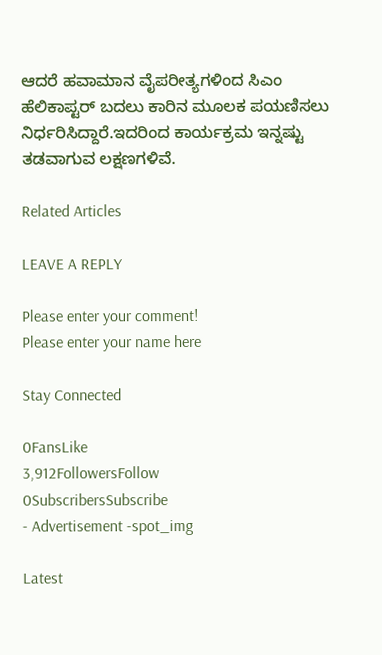ಆದರೆ ಹವಾಮಾನ ವೈಪರೀತ್ಯಗಳಿಂದ ಸಿಎಂ ಹೆಲಿಕಾಪ್ಟರ್ ಬದಲು ಕಾರಿನ ಮೂಲಕ ಪಯಣಿಸಲು ನಿರ್ಧರಿಸಿದ್ದಾರೆ.ಇದರಿಂದ ಕಾರ್ಯಕ್ರಮ ಇನ್ನಷ್ಟು ತಡವಾಗುವ ಲಕ್ಷಣಗಳಿವೆ.

Related Articles

LEAVE A REPLY

Please enter your comment!
Please enter your name here

Stay Connected

0FansLike
3,912FollowersFollow
0SubscribersSubscribe
- Advertisement -spot_img

Latest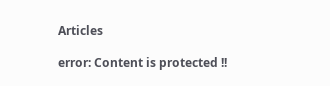Articles

error: Content is protected !!